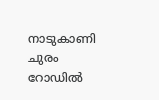നാടുകാണി ചുരം റോഡിൽ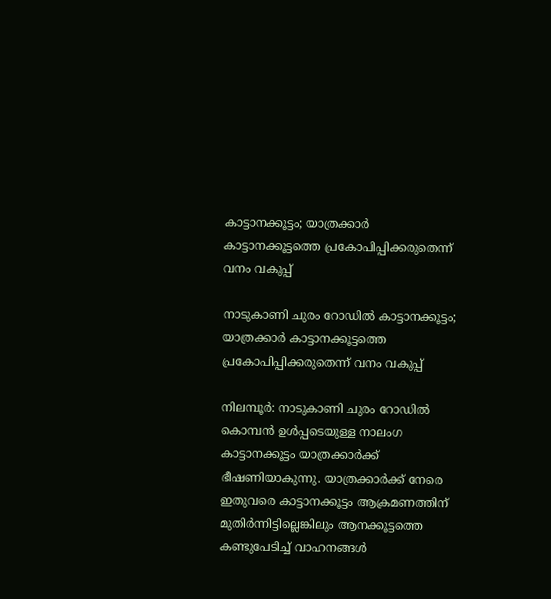കാട്ടാനക്കൂട്ടം; യാത്രക്കാർ കാട്ടാനക്കൂട്ടത്തെ പ്രകോപിപ്പിക്കരുതെന്ന് വനം വകുപ്പ്

നാടുകാണി ചുരം റോഡിൽ കാട്ടാനക്കൂട്ടം; യാത്രക്കാർ കാട്ടാനക്കൂട്ടത്തെ പ്രകോപിപ്പിക്കരുതെന്ന് വനം വകുപ്പ്

നിലമ്പൂർ: നാടുകാണി ചുരം റോഡിൽ കൊമ്പൻ ഉൾപ്പടെയുള്ള നാലംഗ കാട്ടാനക്കൂട്ടം യാത്രക്കാർക്ക് ഭീഷണിയാകുന്നു. യാത്രക്കാർക്ക് നേരെ ഇതുവരെ കാട്ടാനക്കൂട്ടം ആക്രമണത്തിന് മുതിർന്നിട്ടില്ലെങ്കിലും ആനക്കൂട്ടത്തെ കണ്ടുപേടിച്ച് വാഹനങ്ങൾ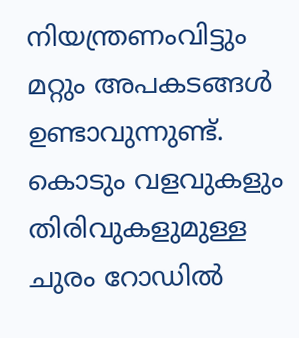നിയന്ത്രണംവിട്ടും മറ്റും അപകടങ്ങൾ ഉണ്ടാവുന്നുണ്ട്. കൊടും വളവുകളും തിരിവുകളുമുള്ള ചുരം റോഡിൽ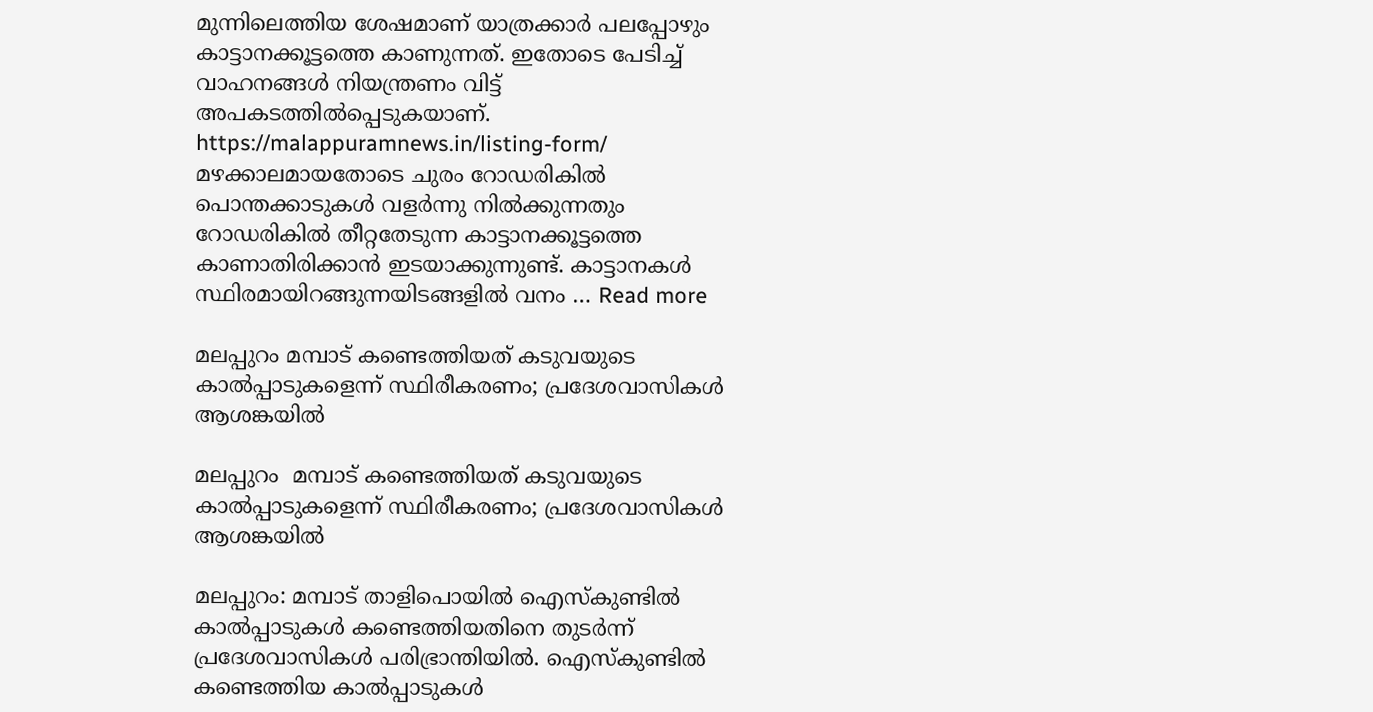മുന്നിലെത്തിയ ശേഷമാണ് യാത്രക്കാർ പലപ്പോഴും കാട്ടാനക്കൂട്ടത്തെ കാണുന്നത്. ഇതോടെ പേടിച്ച് വാഹനങ്ങൾ നിയന്ത്രണം വിട്ട് അപകടത്തിൽപ്പെടുകയാണ്. https://malappuramnews.in/listing-form/ മഴക്കാലമായതോടെ ചുരം റോഡരികിൽ പൊന്തക്കാടുകൾ വളർന്നു നിൽക്കുന്നതും റോഡരികിൽ തീറ്റതേടുന്ന കാട്ടാനക്കൂട്ടത്തെ കാണാതിരിക്കാൻ ഇടയാക്കുന്നുണ്ട്. കാട്ടാനകൾ സ്ഥിരമായിറങ്ങുന്നയിടങ്ങളിൽ വനം … Read more

മലപ്പുറം മമ്പാട് കണ്ടെത്തിയത് കടുവയുടെ കാൽപ്പാടുകളെന്ന് സ്ഥിരീകരണം; പ്രദേശവാസികൾ ആശങ്കയിൽ

മലപ്പുറം  മമ്പാട് കണ്ടെത്തിയത് കടുവയുടെ കാൽപ്പാടുകളെന്ന് സ്ഥിരീകരണം; പ്രദേശവാസികൾ ആശങ്കയിൽ

മലപ്പുറം: മമ്പാട് താളിപൊയിൽ ഐസ്‌കുണ്ടിൽ കാൽപ്പാടുകൾ കണ്ടെത്തിയതിനെ തുടർന്ന് പ്രദേശവാസികൾ പരിഭ്രാന്തിയിൽ. ഐസ്‌കുണ്ടിൽ കണ്ടെത്തിയ കാൽപ്പാടുകൾ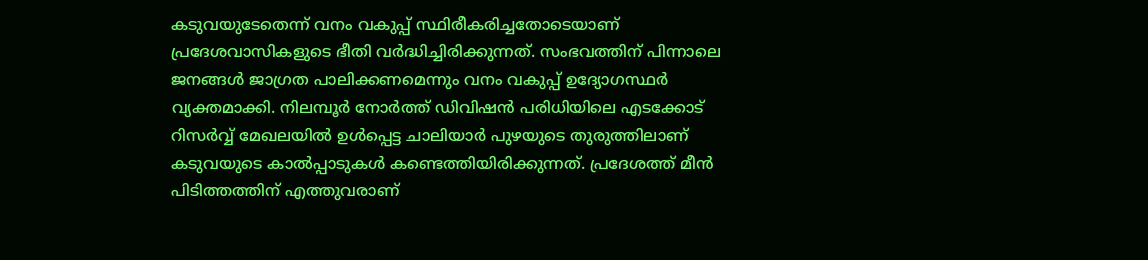കടുവയുടേതെന്ന് വനം വകുപ്പ് സ്ഥിരീകരിച്ചതോടെയാണ് പ്രദേശവാസികളുടെ ഭീതി വർദ്ധിച്ചിരിക്കുന്നത്. സംഭവത്തിന് പിന്നാലെ ജനങ്ങൾ ജാഗ്രത പാലിക്കണമെന്നും വനം വകുപ്പ് ഉദ്യോഗസ്ഥർ വ്യക്തമാക്കി. നിലമ്പൂർ നോർത്ത് ഡിവിഷൻ പരിധിയിലെ എടക്കോട് റിസർവ്വ് മേഖലയിൽ ഉൾപ്പെട്ട ചാലിയാർ പുഴയുടെ തുരുത്തിലാണ് കടുവയുടെ കാൽപ്പാടുകൾ കണ്ടെത്തിയിരിക്കുന്നത്. പ്രദേശത്ത് മീൻ പിടിത്തത്തിന് എത്തുവരാണ്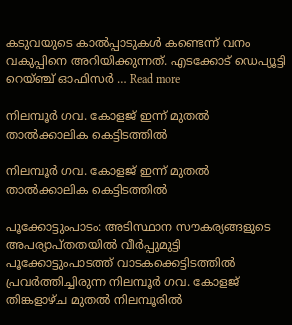കടുവയുടെ കാൽപ്പാടുകൾ കണ്ടെന്ന് വനം വകുപ്പിനെ അറിയിക്കുന്നത്. എടക്കോട് ഡെപ്യൂട്ടി റെയ്ഞ്ച് ഓഫിസർ … Read more

നിലമ്പൂർ ഗവ. കോളജ് ഇന്ന് മുതൽ താൽക്കാലിക കെട്ടിടത്തിൽ

നിലമ്പൂർ ഗവ. കോളജ് ഇന്ന് മുതൽ താൽക്കാലിക കെട്ടിടത്തിൽ

പൂക്കോട്ടുംപാടം: അടിസ്ഥാന സൗകര്യങ്ങളുടെ അപര്യാപ്തതയിൽ വീർപ്പുമുട്ടി പൂക്കോട്ടുംപാടത്ത് വാടകക്കെട്ടിടത്തിൽ പ്രവർത്തിച്ചിരുന്ന നിലമ്പൂർ ഗവ. കോളജ് തിങ്കളാഴ്ച മുതൽ നിലമ്പൂരിൽ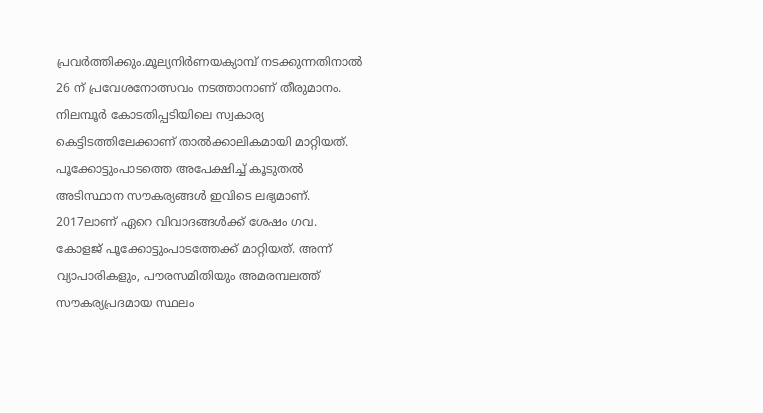പ്രവർത്തിക്കും.മൂല്യനിർണയക്യാമ്പ് നടക്കുന്നതിനാൽ 26 ന് പ്രവേശനോത്സവം നടത്താനാണ് തീരുമാനം. നിലമ്പൂർ കോടതിപ്പടിയിലെ സ്വകാര്യ കെട്ടിടത്തിലേക്കാണ് താൽക്കാലികമായി മാറ്റിയത്. പൂക്കോട്ടുംപാടത്തെ അപേക്ഷിച്ച് കൂടുതൽ അടിസ്ഥാന സൗകര്യങ്ങൾ ഇവിടെ ലഭ്യമാണ്. 2017ലാണ് ഏറെ വിവാദങ്ങൾക്ക് ശേഷം ഗവ. കോളജ് പൂക്കോട്ടുംപാടത്തേക്ക് മാറ്റിയത്. അന്ന് വ്യാപാരികളും, പൗരസമിതിയും അമരമ്പലത്ത് സൗകര്യപ്രദമായ സ്ഥലം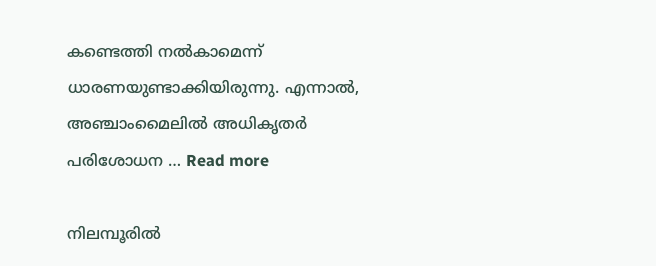കണ്ടെത്തി നൽകാമെന്ന് ധാരണയുണ്ടാക്കിയിരുന്നു. എന്നാൽ, അഞ്ചാംമൈലിൽ അധികൃതർ പരിശോധന … Read more

നിലമ്പൂരിൽ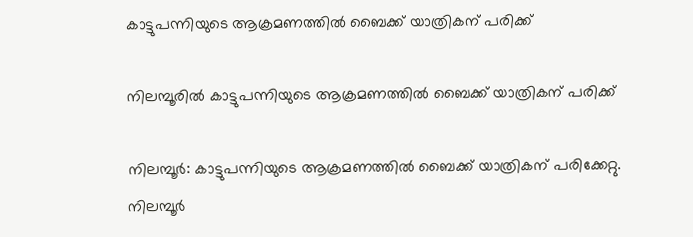കാട്ടുപന്നിയുടെ ആക്രമണത്തിൽ ബൈക്ക് യാത്രികന് പരിക്ക്

നിലമ്പൂരിൽ കാട്ടുപന്നിയുടെ ആക്രമണത്തിൽ ബൈക്ക് യാത്രികന് പരിക്ക്

നിലമ്പൂർ: കാട്ടുപന്നിയുടെ ആക്രമണത്തിൽ ബൈക്ക് യാത്രികന് പരിക്കേറ്റു. നിലമ്പൂർ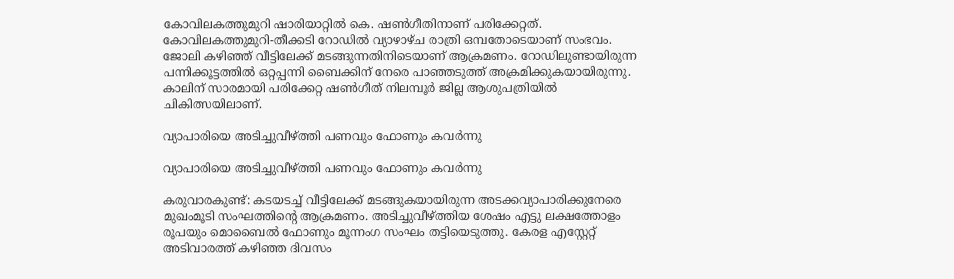കോവിലകത്തുമുറി ഷാരിയാറ്റിൽ കെ. ഷൺഗീതിനാണ് പരിക്കേറ്റത്. കോവിലകത്തുമുറി-തീക്കടി റോഡിൽ വ്യാഴാഴ്ച രാത്രി ഒമ്പതോടെയാണ് സംഭവം. ജോലി കഴിഞ്ഞ് വീട്ടിലേക്ക് മടങ്ങുന്നതിനിടെയാണ് ആക്രമണം. റോഡിലുണ്ടായിരുന്ന പന്നിക്കൂട്ടത്തിൽ ഒറ്റപ്പന്നി ബൈക്കിന് നേരെ പാഞ്ഞടുത്ത് അക്രമിക്കുകയായിരുന്നു. കാലിന് സാരമായി പരിക്കേറ്റ ഷൺഗീത് നിലമ്പൂർ ജില്ല ആശുപത്രിയിൽ ചികിത്സയിലാണ്.

വ്യാപാരിയെ അടിച്ചുവീഴ്ത്തി പണവും ഫോണും കവർന്നു

വ്യാപാരിയെ അടിച്ചുവീഴ്ത്തി പണവും ഫോണും കവർന്നു

കരുവാരകുണ്ട്: കടയടച്ച് വീട്ടിലേക്ക് മടങ്ങുകയായിരുന്ന അടക്കവ്യാപാരിക്കുനേരെ മുഖംമൂടി സംഘത്തിന്റെ ആക്രമണം. അടിച്ചുവീഴ്ത്തിയ ശേഷം എട്ടു ലക്ഷത്തോളം രൂപയും മൊബൈൽ ഫോണും മൂന്നംഗ സംഘം തട്ടിയെടുത്തു. കേരള എസ്റ്റേറ്റ് അടിവാരത്ത് കഴിഞ്ഞ ദിവസം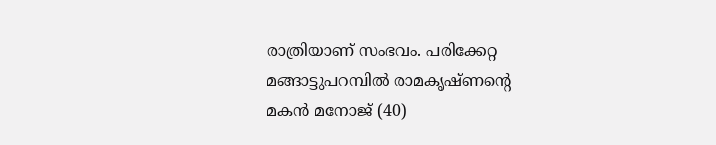രാത്രിയാണ് സംഭവം. പരിക്കേറ്റ മങ്ങാട്ടുപറമ്പിൽ രാമകൃഷ്ണന്റെ മകൻ മനോജ് (40)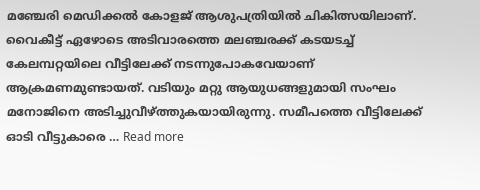മഞ്ചേരി മെഡിക്കൽ കോളജ് ആശുപത്രിയിൽ ചികിത്സയിലാണ്. വൈകീട്ട് ഏഴോടെ അടിവാരത്തെ മലഞ്ചരക്ക് കടയടച്ച് കേലമ്പറ്റയിലെ വീട്ടിലേക്ക് നടന്നുപോകവേയാണ് ആക്രമണമുണ്ടായത്. വടിയും മറ്റു ആയുധങ്ങളുമായി സംഘം മനോജിനെ അടിച്ചുവീഴ്ത്തുകയായിരുന്നു. സമീപത്തെ വീട്ടിലേക്ക് ഓടി വീട്ടുകാരെ … Read more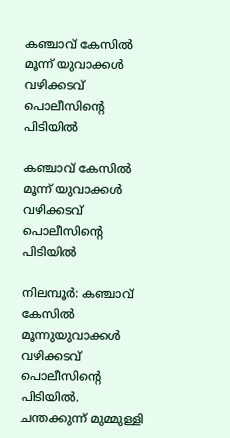കഞ്ചാവ് കേസിൽ മൂന്ന് യുവാക്കൾ വഴിക്കടവ് പൊലീസിന്‍റെ പിടിയില്‍

കഞ്ചാവ് കേസിൽ മൂന്ന് യുവാക്കൾ വഴിക്കടവ് പൊലീസിന്‍റെ പിടിയില്‍

നിലമ്പൂർ: കഞ്ചാവ് കേസില്‍ മൂന്നുയുവാക്കള്‍ വഴിക്കടവ് പൊലീസിന്‍റെ പിടിയില്‍. ചന്തക്കുന്ന് മുമ്മുള്ളി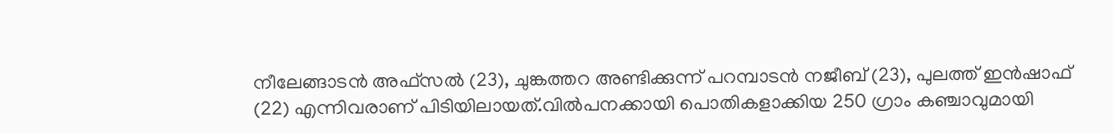നീലേങ്ങാടന്‍ അഫ്‌സല്‍ (23), ചുങ്കത്തറ അണ്ടിക്കുന്ന് പറമ്പാടന്‍ നജീബ് (23), പുലത്ത് ഇന്‍ഷാഫ് (22) എന്നിവരാണ് പിടിയിലായത്.വില്‍പനക്കായി പൊതികളാക്കിയ 250 ഗ്രാം കഞ്ചാവുമായി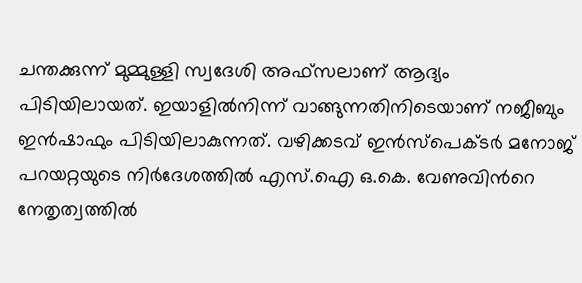ചന്തക്കുന്ന് മുമ്മുള്ളി സ്വദേശി അഫ്‌സലാണ് ആദ്യം പിടിയിലായത്. ഇയാളില്‍നിന്ന് വാങ്ങുന്നതിനിടെയാണ് നജീബും ഇന്‍ഷാഫും പിടിയിലാകുന്നത്. വഴിക്കടവ് ഇന്‍സ്‌പെക്ടര്‍ മനോജ് പറയറ്റയുടെ നിർദേശത്തിൽ എസ്.ഐ ഒ.കെ. വേണുവിന്‍റെ നേതൃത്വത്തില്‍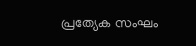പ്രത്യേക സംഘം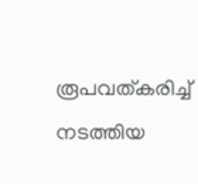രൂപവത്കരിച്ച് നടത്തിയ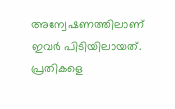അന്വേഷണത്തിലാണ് ഇവര്‍ പിടിയിലായത്. പ്രതികളെ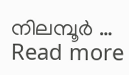നിലമ്പൂര്‍ … Read more